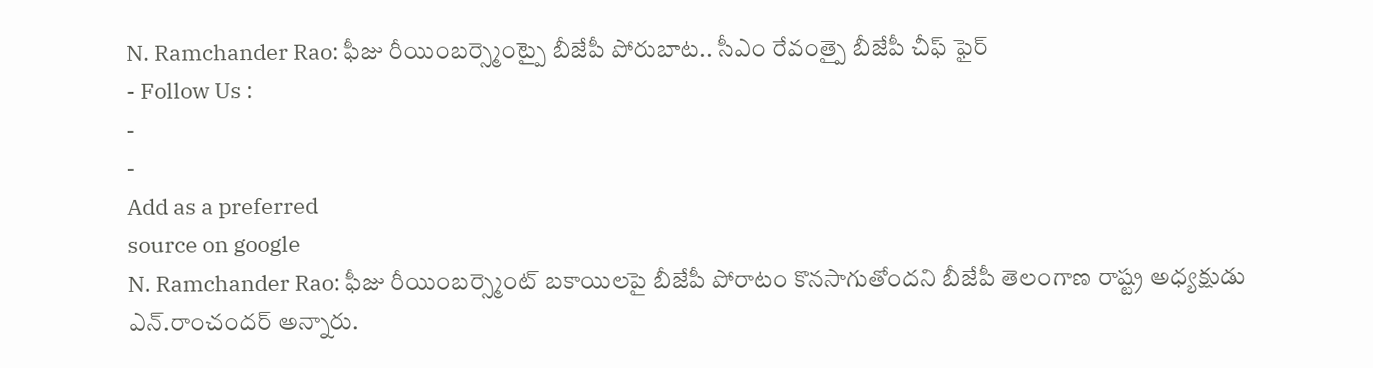N. Ramchander Rao: ఫీజు రీయింబర్స్మెంట్పై బీజేపీ పోరుబాట.. సీఎం రేవంత్పై బీజేపీ చీఫ్ ఫైర్
- Follow Us :
-
-
Add as a preferred
source on google
N. Ramchander Rao: ఫీజు రీయింబర్స్మెంట్ బకాయిలపై బీజేపీ పోరాటం కొనసాగుతోందని బీజేపీ తెలంగాణ రాష్ట్ర అధ్యక్షుడు ఎన్.రాంచందర్ అన్నారు.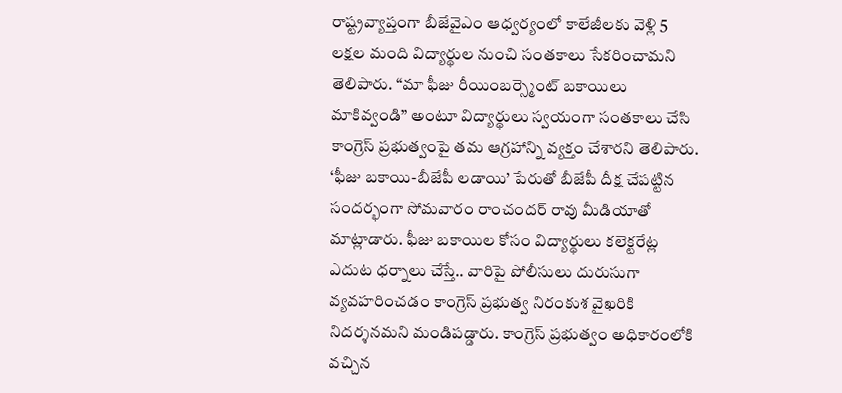రాష్ట్రవ్యాప్తంగా బీజేవైఎం ఆధ్వర్యంలో కాలేజీలకు వెళ్లి 5 లక్షల మంది విద్యార్థుల నుంచి సంతకాలు సేకరించామని తెలిపారు. “మా ఫీజు రీయింబర్స్మెంట్ బకాయిలు మాకివ్వండి” అంటూ విద్యార్థులు స్వయంగా సంతకాలు చేసి కాంగ్రెస్ ప్రభుత్వంపై తమ ఆగ్రహాన్ని వ్యక్తం చేశారని తెలిపారు. ‘ఫీజు బకాయి-బీజేపీ లడాయి’ పేరుతో బీజేపీ దీక్ష చేపట్టిన సందర్భంగా సోమవారం రాంచందర్ రావు మీడియాతో మాట్లాడారు. ఫీజు బకాయిల కోసం విద్యార్థులు కలెక్టరేట్ల ఎదుట ధర్నాలు చేస్తే.. వారిపై పోలీసులు దురుసుగా వ్యవహరించడం కాంగ్రెస్ ప్రభుత్వ నిరంకుశ వైఖరికి నిదర్శనమని మండిపడ్డారు. కాంగ్రెస్ ప్రభుత్వం అధికారంలోకి వచ్చిన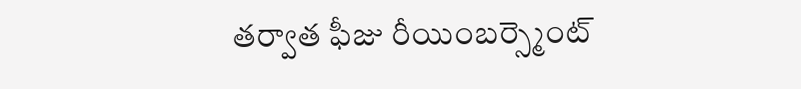తర్వాత ఫీజు రీయింబర్స్మెంట్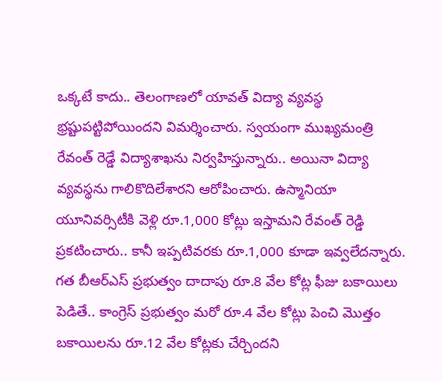ఒక్కటే కాదు.. తెలంగాణలో యావత్ విద్యా వ్యవస్థ భ్రష్టుపట్టిపోయిందని విమర్శించారు. స్వయంగా ముఖ్యమంత్రి రేవంత్ రెడ్డే విద్యాశాఖను నిర్వహిస్తున్నారు.. అయినా విద్యా వ్యవస్థను గాలికొదిలేశారని ఆరోపించారు. ఉస్మానియా యూనివర్సిటీకి వెళ్లి రూ.1,000 కోట్లు ఇస్తామని రేవంత్ రెడ్డి ప్రకటించారు.. కానీ ఇప్పటివరకు రూ.1,000 కూడా ఇవ్వలేదన్నారు. గత బీఆర్ఎస్ ప్రభుత్వం దాదాపు రూ.8 వేల కోట్ల ఫీజు బకాయిలు పెడితే.. కాంగ్రెస్ ప్రభుత్వం మరో రూ.4 వేల కోట్లు పెంచి మొత్తం బకాయిలను రూ.12 వేల కోట్లకు చేర్చిందని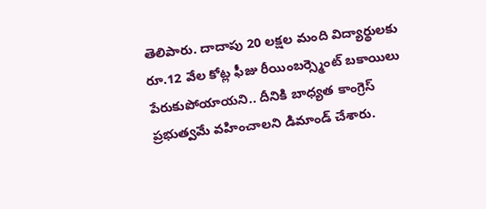తెలిపారు. దాదాపు 20 లక్షల మంది విద్యార్థులకు రూ.12 వేల కోట్ల ఫీజు రీయింబర్స్మెంట్ బకాయిలు పేరుకుపోయాయని.. దీనికి బాధ్యత కాంగ్రెస్ ప్రభుత్వమే వహించాలని డిమాండ్ చేశారు.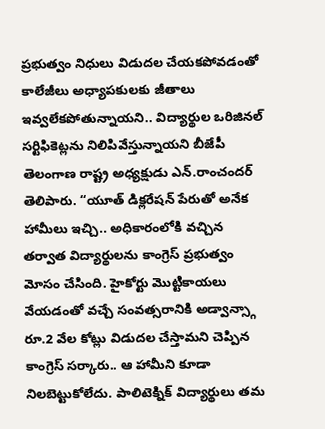ప్రభుత్వం నిధులు విడుదల చేయకపోవడంతో కాలేజీలు అధ్యాపకులకు జీతాలు ఇవ్వలేకపోతున్నాయని.. విద్యార్థుల ఒరిజినల్ సర్టిఫికెట్లను నిలిపివేస్తున్నాయని బీజేపీ తెలంగాణ రాష్ట్ర అధ్యక్షుడు ఎన్.రాంచందర్ తెలిపారు. “యూత్ డిక్లరేషన్ పేరుతో అనేక హామీలు ఇచ్చి.. అధికారంలోకి వచ్చిన తర్వాత విద్యార్థులను కాంగ్రెస్ ప్రభుత్వం మోసం చేసింది. హైకోర్టు మొట్టికాయలు వేయడంతో వచ్చే సంవత్సరానికి అడ్వాన్స్గా రూ.2 వేల కోట్లు విడుదల చేస్తామని చెప్పిన కాంగ్రెస్ సర్కారు.. ఆ హామీని కూడా నిలబెట్టుకోలేదు. పాలిటెక్నిక్ విద్యార్థులు తమ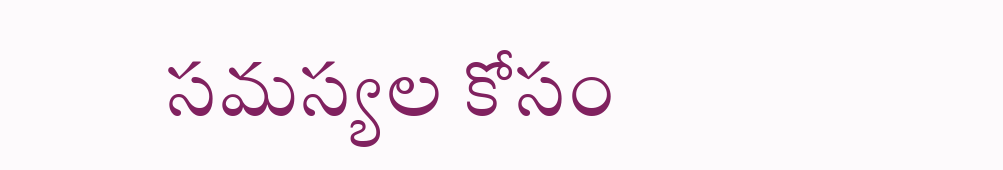సమస్యల కోసం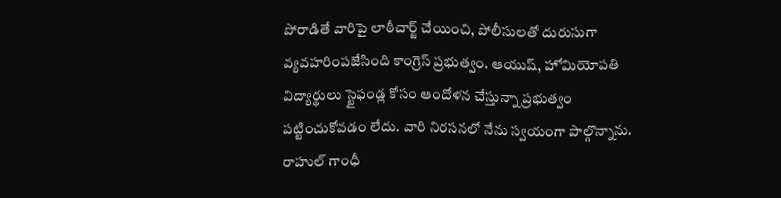పోరాడితే వారిపై లాఠీచార్జ్ చేయించి, పోలీసులతో దురుసుగా వ్యవహరింపజేసింది కాంగ్రెస్ ప్రభుత్వం. ఆయుష్, హోమియోపతి విద్యార్థులు స్టైఫండ్ల కోసం ఆందోళన చేస్తున్నా ప్రభుత్వం పట్టించుకోవడం లేదు. వారి నిరసనలో నేను స్వయంగా పాల్గొన్నాను. రాహుల్ గాంధీ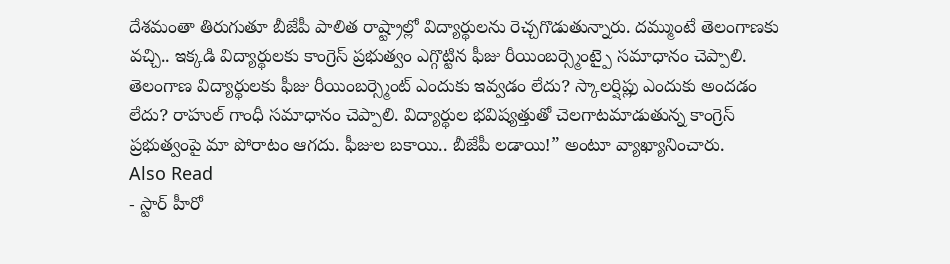దేశమంతా తిరుగుతూ బీజేపీ పాలిత రాష్ట్రాల్లో విద్యార్థులను రెచ్చగొడుతున్నారు. దమ్ముంటే తెలంగాణకు వచ్చి.. ఇక్కడి విద్యార్థులకు కాంగ్రెస్ ప్రభుత్వం ఎగ్గొట్టిన ఫీజు రీయింబర్స్మెంట్పై సమాధానం చెప్పాలి. తెలంగాణ విద్యార్థులకు ఫీజు రీయింబర్స్మెంట్ ఎందుకు ఇవ్వడం లేదు? స్కాలర్షిప్లు ఎందుకు అందడం లేదు? రాహుల్ గాంధీ సమాధానం చెప్పాలి. విద్యార్థుల భవిష్యత్తుతో చెలగాటమాడుతున్న కాంగ్రెస్ ప్రభుత్వంపై మా పోరాటం ఆగదు. ఫీజుల బకాయి.. బీజేపీ లడాయి!” అంటూ వ్యాఖ్యానించారు.
Also Read
- స్టార్ హీరో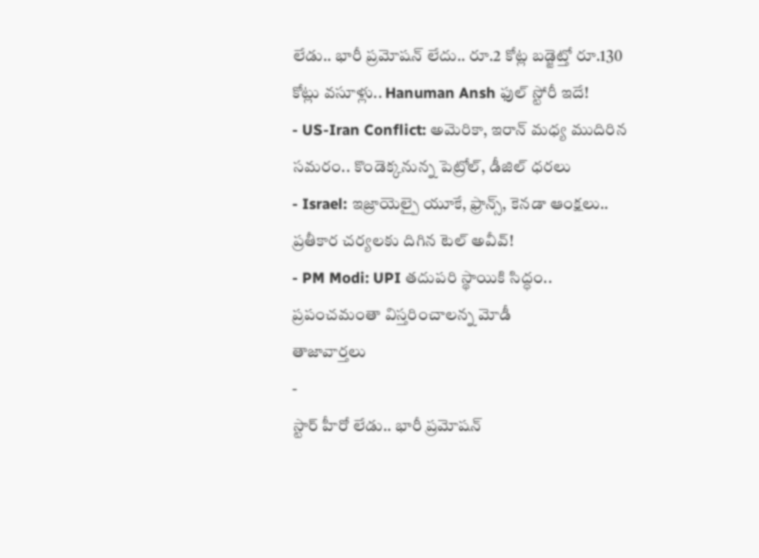లేడు.. భారీ ప్రమోషన్ లేదు.. రూ.2 కోట్ల బడ్జెట్తో రూ.130 కోట్లు వసూళ్లు.. Hanuman Ansh ఫుల్ స్టోరీ ఇదే!
- US-Iran Conflict: అమెరికా, ఇరాన్ మధ్య ముదిరిన సమరం.. కొండెక్కనున్న పెట్రోల్, డీజిల్ ధరలు
- Israel: ఇజ్రాయెల్పై యూకే, ఫ్రాన్స్, కెనడా ఆంక్షలు.. ప్రతీకార చర్యలకు దిగిన టెల్ అవీవ్!
- PM Modi: UPI తదుపరి స్థాయికి సిద్ధం.. ప్రపంచమంతా విస్తరించాలన్న మోడీ
తాజావార్తలు
-
స్టార్ హీరో లేడు.. భారీ ప్రమోషన్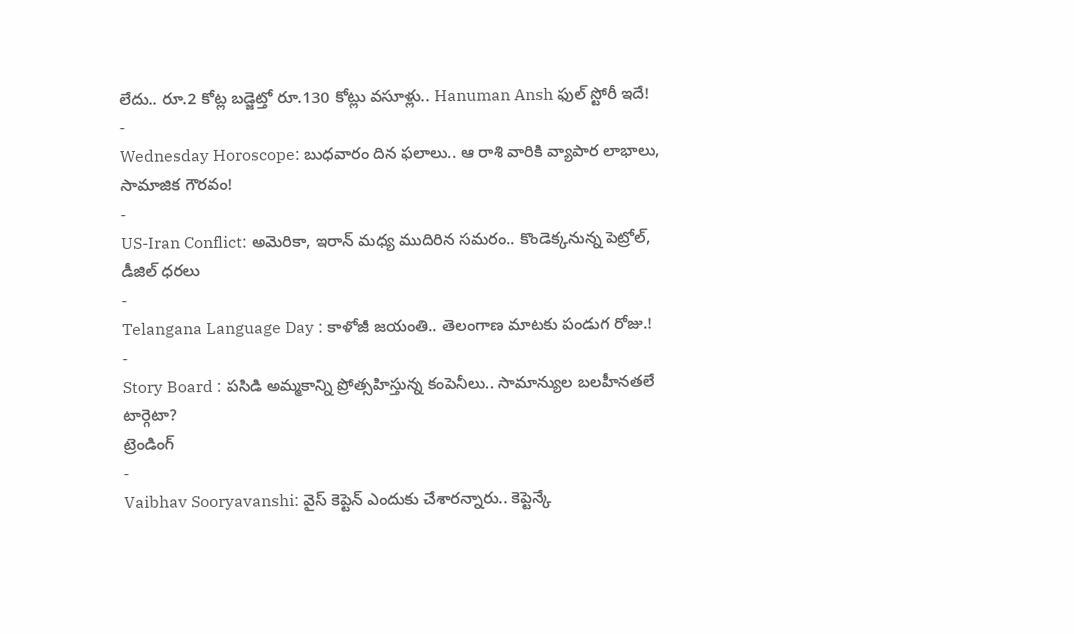లేదు.. రూ.2 కోట్ల బడ్జెట్తో రూ.130 కోట్లు వసూళ్లు.. Hanuman Ansh ఫుల్ స్టోరీ ఇదే!
-
Wednesday Horoscope: బుధవారం దిన ఫలాలు.. ఆ రాశి వారికి వ్యాపార లాభాలు, సామాజిక గౌరవం!
-
US-Iran Conflict: అమెరికా, ఇరాన్ మధ్య ముదిరిన సమరం.. కొండెక్కనున్న పెట్రోల్, డీజిల్ ధరలు
-
Telangana Language Day : కాళోజీ జయంతి.. తెలంగాణ మాటకు పండుగ రోజు.!
-
Story Board : పసిడి అమ్మకాన్ని ప్రోత్సహిస్తున్న కంపెనీలు.. సామాన్యుల బలహీనతలే టార్గెటా?
ట్రెండింగ్
-
Vaibhav Sooryavanshi: వైస్ కెప్టెన్ ఎందుకు చేశారన్నారు.. కెప్టెన్కే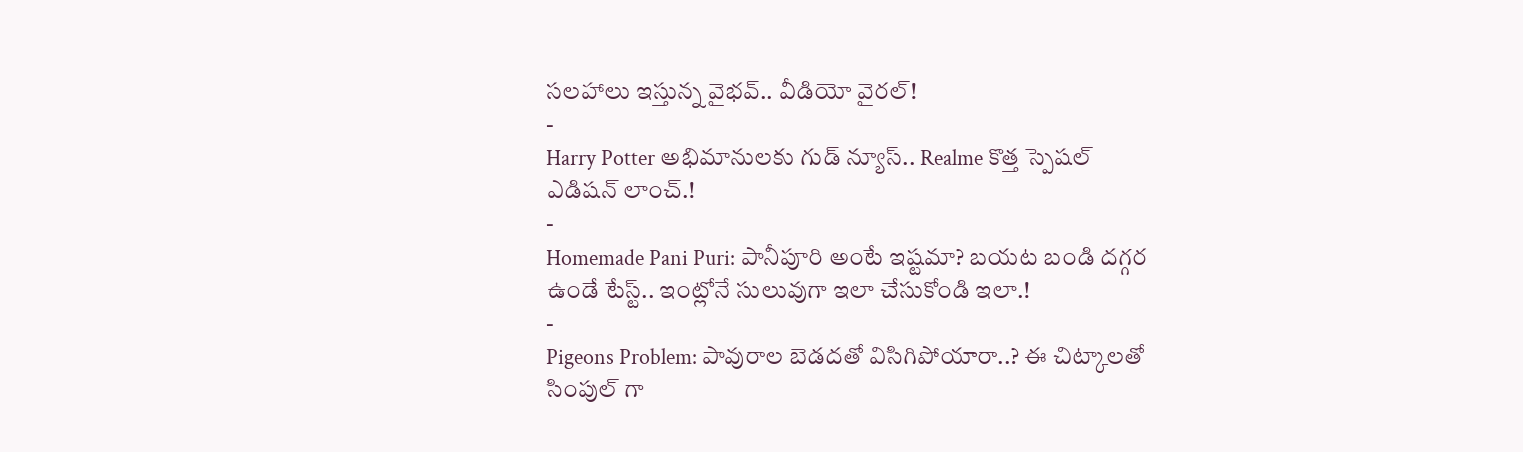సలహాలు ఇస్తున్న వైభవ్.. వీడియో వైరల్!
-
Harry Potter అభిమానులకు గుడ్ న్యూస్.. Realme కొత్త స్పెషల్ ఎడిషన్ లాంచ్.!
-
Homemade Pani Puri: పానీపూరి అంటే ఇష్టమా? బయట బండి దగ్గర ఉండే టేస్ట్.. ఇంట్లోనే సులువుగా ఇలా చేసుకోండి ఇలా.!
-
Pigeons Problem: పావురాల బెడదతో విసిగిపోయారా..? ఈ చిట్కాలతో సింపుల్ గా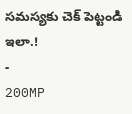సమస్యకు చెక్ పెట్టండి ఇలా.!
-
200MP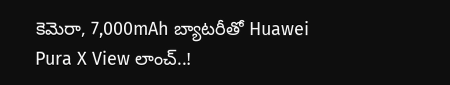కెమెరా, 7,000mAh బ్యాటరీతో Huawei Pura X View లాంచ్..!